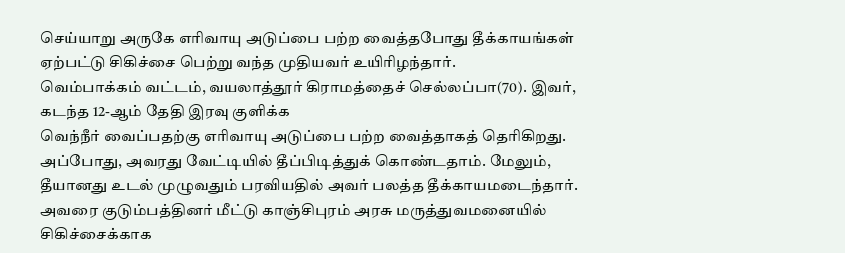செய்யாறு அருகே எரிவாயு அடுப்பை பற்ற வைத்தபோது தீக்காயங்கள் ஏற்பட்டு சிகிச்சை பெற்று வந்த முதியவர் உயிரிழந்தார்.
வெம்பாக்கம் வட்டம், வயலாத்தூர் கிராமத்தைச் செல்லப்பா(70). இவர், கடந்த 12-ஆம் தேதி இரவு குளிக்க
வெந்நீர் வைப்பதற்கு எரிவாயு அடுப்பை பற்ற வைத்தாகத் தெரிகிறது. அப்போது, அவரது வேட்டியில் தீப்பிடித்துக் கொண்டதாம். மேலும், தீயானது உடல் முழுவதும் பரவியதில் அவர் பலத்த தீக்காயமடைந்தார். அவரை குடும்பத்தினர் மீட்டு காஞ்சிபுரம் அரசு மருத்துவமனையில் சிகிச்சைக்காக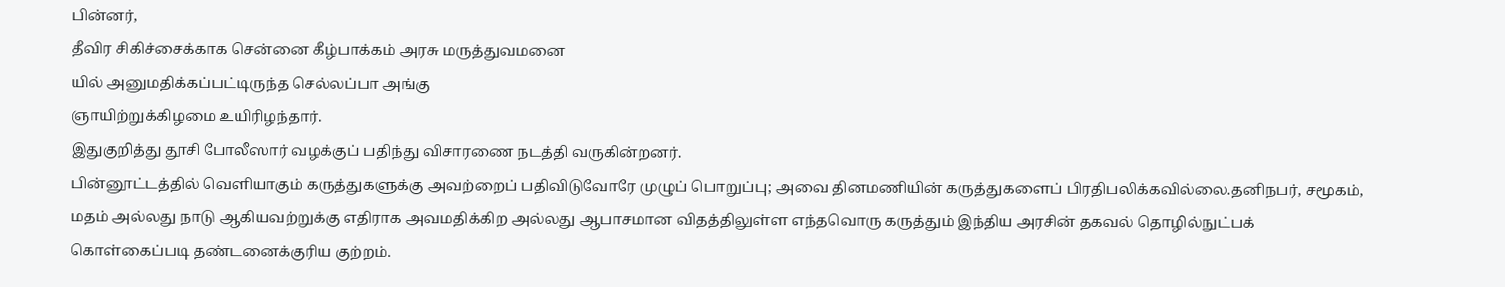பின்னர்,
தீவிர சிகிச்சைக்காக சென்னை கீழ்பாக்கம் அரசு மருத்துவமனை
யில் அனுமதிக்கப்பட்டிருந்த செல்லப்பா அங்கு
ஞாயிற்றுக்கிழமை உயிரிழந்தார்.
இதுகுறித்து தூசி போலீஸார் வழக்குப் பதிந்து விசாரணை நடத்தி வருகின்றனர்.
பின்னூட்டத்தில் வெளியாகும் கருத்துகளுக்கு அவற்றைப் பதிவிடுவோரே முழுப் பொறுப்பு; அவை தினமணியின் கருத்துகளைப் பிரதிபலிக்கவில்லை.தனிநபர், சமூகம், மதம் அல்லது நாடு ஆகியவற்றுக்கு எதிராக அவமதிக்கிற அல்லது ஆபாசமான விதத்திலுள்ள எந்தவொரு கருத்தும் இந்திய அரசின் தகவல் தொழில்நுட்பக் கொள்கைப்படி தண்டனைக்குரிய குற்றம்.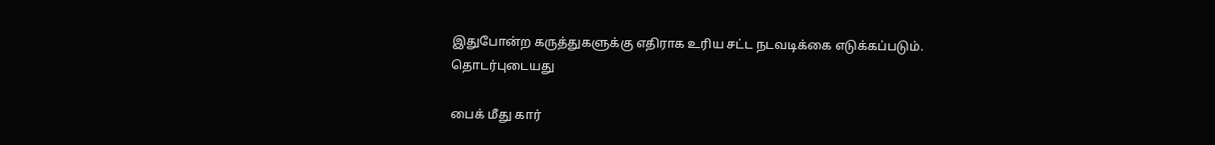இதுபோன்ற கருத்துகளுக்கு எதிராக உரிய சட்ட நடவடிக்கை எடுக்கப்படும்.
தொடர்புடையது

பைக் மீது கார்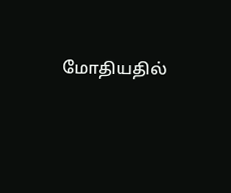மோதியதில்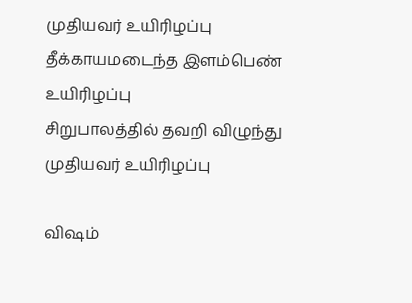முதியவர் உயிரிழப்பு
தீக்காயமடைந்த இளம்பெண் உயிரிழப்பு
சிறுபாலத்தில் தவறி விழுந்து முதியவர் உயிரிழப்பு

விஷம்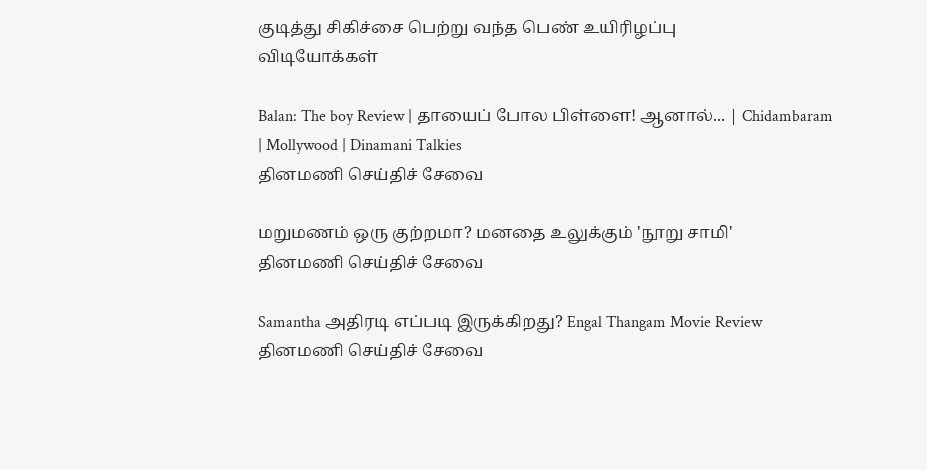குடித்து சிகிச்சை பெற்று வந்த பெண் உயிரிழப்பு
விடியோக்கள்

Balan: The boy Review | தாயைப் போல பிள்ளை! ஆனால்... | Chidambaram | Mollywood | Dinamani Talkies
தினமணி செய்திச் சேவை

மறுமணம் ஒரு குற்றமா? மனதை உலுக்கும் 'நூறு சாமி'
தினமணி செய்திச் சேவை

Samantha அதிரடி எப்படி இருக்கிறது? Engal Thangam Movie Review
தினமணி செய்திச் சேவை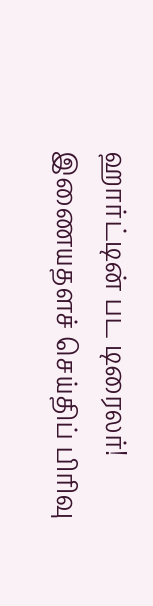ஹார்ட்டின் பட டிரைலர்!
இணையதளச் செய்திப் பிரிவு